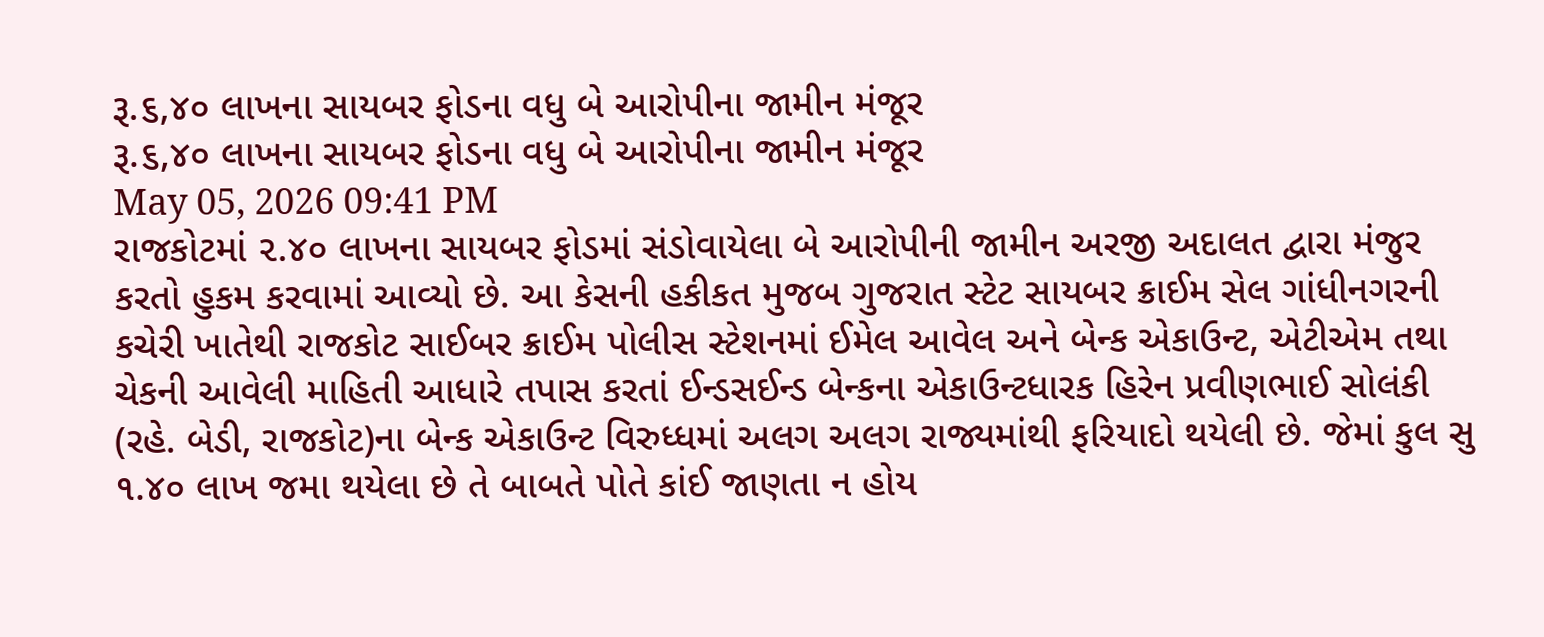રૂ.૬,૪૦ લાખના સાયબર ફોડના વધુ બે આરોપીના જામીન મંજૂર
રૂ.૬,૪૦ લાખના સાયબર ફોડના વધુ બે આરોપીના જામીન મંજૂર
May 05, 2026 09:41 PM
રાજકોટમાં ૨.૪૦ લાખના સાયબર ફોડમાં સંડોવાયેલા બે આરોપીની જામીન અરજી અદાલત દ્વારા મંજુર કરતો હુકમ કરવામાં આવ્યો છે. આ કેસની હકીકત મુજબ ગુજરાત સ્ટેટ સાયબર ક્રાઈમ સેલ ગાંધીનગરની કચેરી ખાતેથી રાજકોટ સાઈબર ક્રાઈમ પોલીસ સ્ટેશનમાં ઈમેલ આવેલ અને બેન્ક એકાઉન્ટ, એટીએમ તથા ચેકની આવેલી માહિતી આધારે તપાસ કરતાં ઈન્ડસઈન્ડ બેન્કના એકાઉન્ટધારક હિરેન પ્રવીણભાઈ સોલંકી (રહે. બેડી, રાજકોટ)ના બેન્ક એકાઉન્ટ વિરુધ્ધમાં અલગ અલગ રાજ્યમાંથી ફરિયાદો થયેલી છે. જેમાં કુલ સુ ૧.૪૦ લાખ જમા થયેલા છે તે બાબતે પોતે કાંઈ જાણતા ન હોય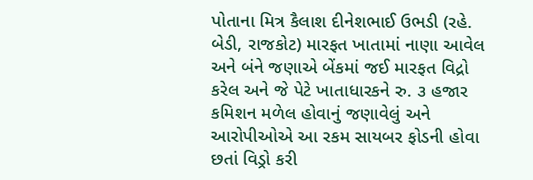પોતાના મિત્ર કૈલાશ દીનેશભાઈ ઉભડી (રહે. બેડી, રાજકોટ) મારફત ખાતામાં નાણા આવેલ અને બંને જણાએ બેંકમાં જઈ મારફત વિદ્રો કરેલ અને જે પેટે ખાતાધારકને રુ. ૩ હજાર કમિશન મળેલ હોવાનું જણાવેલું અને આરોપીઓએ આ રકમ સાયબર ફોડની હોવા છતાં વિડ્રો કરી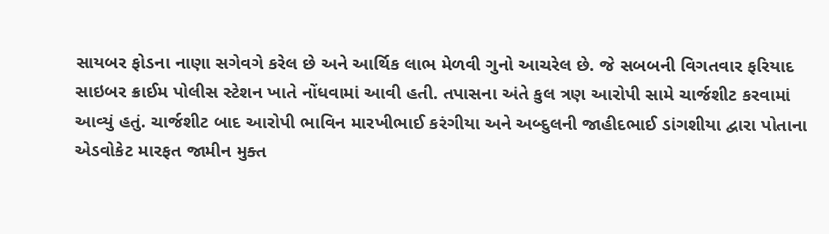સાયબર ફોડના નાણા સગેવગે કરેલ છે અને આર્થિક લાભ મેળવી ગુનો આચરેલ છે. જે સબબની વિગતવાર ફરિયાદ સાઇબર ક્રાઈમ પોલીસ સ્ટેશન ખાતે નોંધવામાં આવી હતી. તપાસના અંતે કુલ ત્રણ આરોપી સામે ચાર્જશીટ કરવામાં આવ્યું હતું. ચાર્જશીટ બાદ આરોપી ભાવિન મારખીભાઈ કરંગીયા અને અબ્દુલની જાહીદભાઈ ડાંગશીયા દ્વારા પોતાના એડવોકેટ મારફત જામીન મુક્ત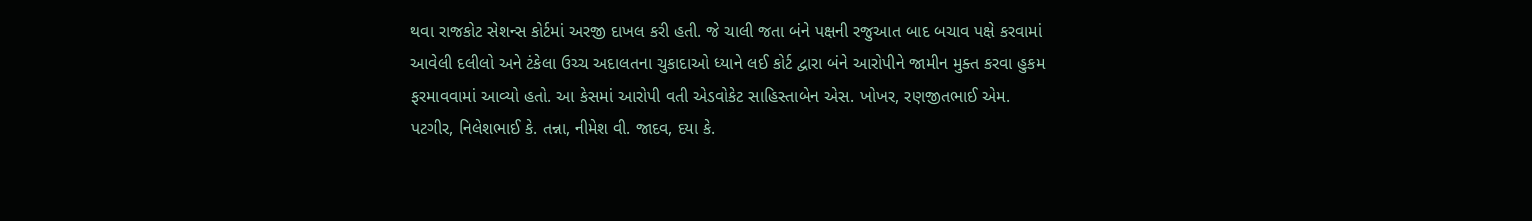થવા રાજકોટ સેશન્સ કોર્ટમાં અરજી દાખલ કરી હતી. જે ચાલી જતા બંને પક્ષની રજુઆત બાદ બચાવ પક્ષે કરવામાં આવેલી દલીલો અને ટંકેલા ઉચ્ચ અદાલતના ચુકાદાઓ ધ્યાને લઈ કોર્ટ દ્વારા બંને આરોપીને જામીન મુક્ત કરવા હુકમ ફરમાવવામાં આવ્યો હતો. આ કેસમાં આરોપી વતી એડવોકેટ સાહિસ્તાબેન એસ. ખોખર, રણજીતભાઈ એમ. પટગીર, નિલેશભાઈ કે. તન્ના, નીમેશ વી. જાદવ, દયા કે.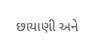છાયાણી અને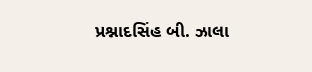પ્રશ્નાદસિંહ બી. ઝાલા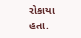રોકાયા હતા.